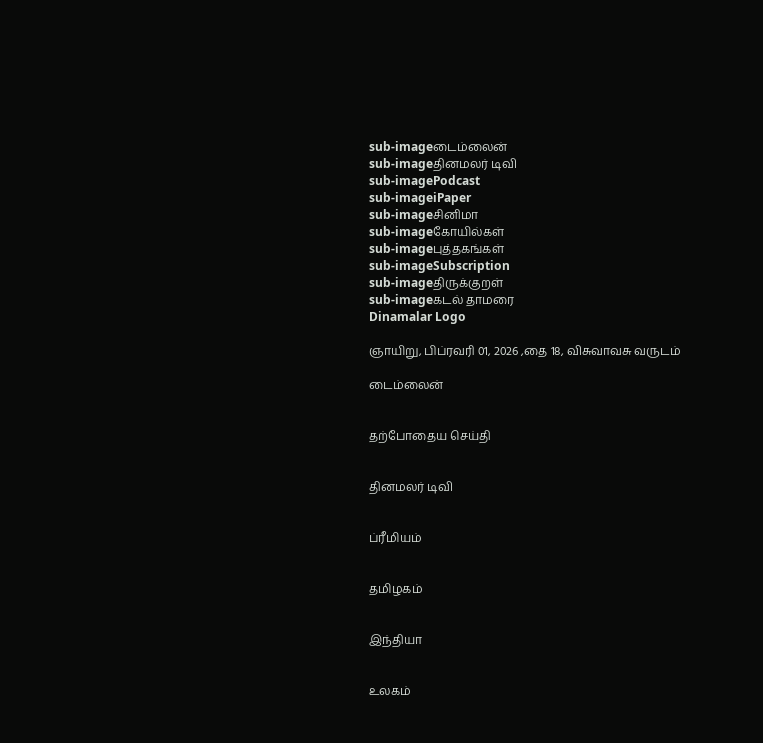sub-imageடைம்லைன்
sub-imageதினமலர் டிவி
sub-imagePodcast
sub-imageiPaper
sub-imageசினிமா
sub-imageகோயில்கள்
sub-imageபுத்தகங்கள்
sub-imageSubscription
sub-imageதிருக்குறள்
sub-imageகடல் தாமரை
Dinamalar Logo

ஞாயிறு, பிப்ரவரி 01, 2026 ,தை 18, விசுவாவசு வருடம்

டைம்லைன்


தற்போதைய செய்தி


தினமலர் டிவி


ப்ரீமியம்


தமிழகம்


இந்தியா


உலகம்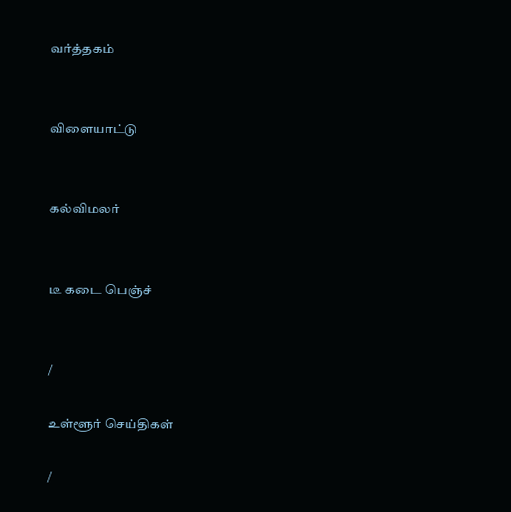வர்த்தகம்


விளையாட்டு


கல்விமலர்


டீ கடை பெஞ்ச்


/

உள்ளூர் செய்திகள்

/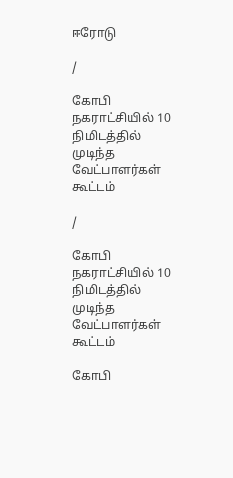ஈரோடு

/

கோபி நகராட்சியில் 10 நிமிடத்தில் முடிந்த வேட்பாளர்கள் கூட்டம்

/

கோபி நகராட்சியில் 10 நிமிடத்தில் முடிந்த வேட்பாளர்கள் கூட்டம்

கோபி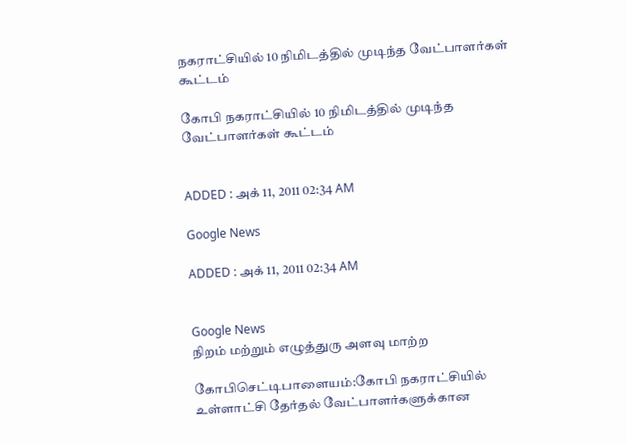நகராட்சியில் 10 நிமிடத்தில் முடிந்த வேட்பாளர்கள் கூட்டம்

கோபி நகராட்சியில் 10 நிமிடத்தில் முடிந்த வேட்பாளர்கள் கூட்டம்


ADDED : அக் 11, 2011 02:34 AM

Google News

ADDED : அக் 11, 2011 02:34 AM


Google News
நிறம் மற்றும் எழுத்துரு அளவு மாற்ற

கோபிசெட்டிபாளையம்:கோபி நகராட்சியில் உள்ளாட்சி தேர்தல் வேட்பாளர்களுக்கான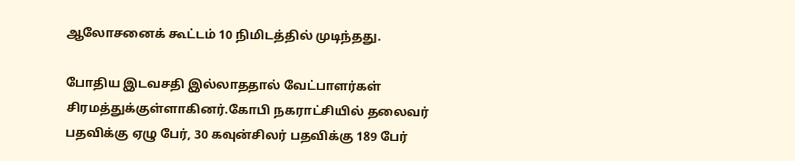ஆலோசனைக் கூட்டம் 10 நிமிடத்தில் முடிந்தது.

போதிய இடவசதி இல்லாததால் வேட்பாளர்கள் சிரமத்துக்குள்ளாகினர்.கோபி நகராட்சியில் தலைவர் பதவிக்கு ஏழு பேர், 30 கவுன்சிலர் பதவிக்கு 189 பேர்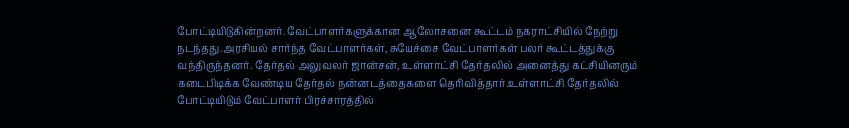போட்டியிடுகின்றனர். வேட்பாளர்களுக்கான ஆலோசனை கூட்டம் நகராட்சியில் நேற்று நடந்தது.அரசியல் சார்ந்த வேட்பாளர்கள், சுயேச்சை வேட்பாளர்கள் பலர் கூட்டத்துக்கு வந்திருந்தனர். தேர்தல் அலுவலர் ஜான்சன், உள்ளாட்சி தேர்தலில் அனைத்து கட்சியினரும் கடைபிடிக்க வேண்டிய தேர்தல் நன்னடத்தைகளை தெரிவித்தார்.உள்ளாட்சி தேர்தலில் போட்டியிடும் வேட்பாளர் பிரச்சாரத்தில்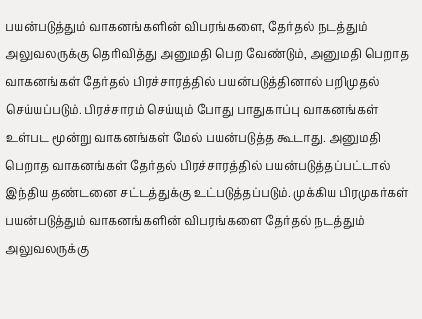பயன்படுத்தும் வாகனங்களின் விபரங்களை, தேர்தல் நடத்தும் அலுவலருக்கு தெரிவித்து அனுமதி பெற வேண்டும், அனுமதி பெறாத வாகனங்கள் தேர்தல் பிரச்சாரத்தில் பயன்படுத்தினால் பறிமுதல் செய்யப்படும். பிரச்சாரம் செய்யும் போது பாதுகாப்பு வாகனங்கள் உள்பட மூன்று வாகனங்கள் மேல் பயன்படுத்த கூடாது. அனுமதி பெறாத வாகனங்கள் தேர்தல் பிரச்சாரத்தில் பயன்படுத்தப்பட்டால் இந்திய தண்டனை சட்டத்துக்கு உட்படுத்தப்படும். முக்கிய பிரமுகர்கள் பயன்படுத்தும் வாகனங்களின் விபரங்களை தேர்தல் நடத்தும் அலுவலருக்கு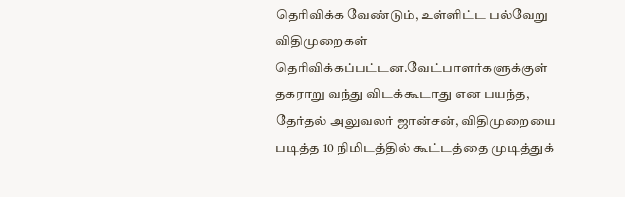தெரிவிக்க வேண்டும், உள்ளிட்ட பல்வேறு விதிமுறைகள் தெரிவிக்கப்பட்டன.வேட்பாளர்களுக்குள் தகராறு வந்து விடக்கூடாது என பயந்த, தேர்தல் அலுவலர் ஜான்சன், விதிமுறையை படித்த 10 நிமிடத்தில் கூட்டத்தை முடித்துக்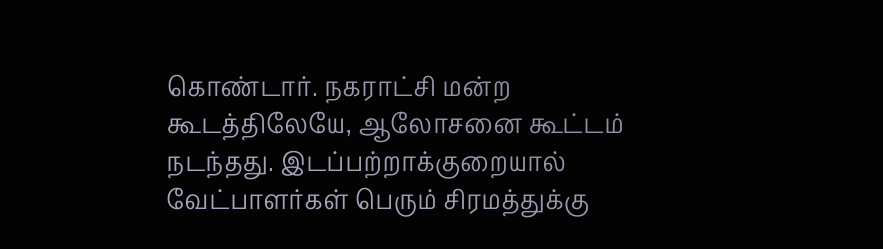கொண்டார். நகராட்சி மன்ற கூடத்திலேயே, ஆலோசனை கூட்டம் நடந்தது. இடப்பற்றாக்குறையால் வேட்பாளர்கள் பெரும் சிரமத்துக்கு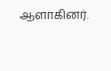ஆளாகினர்.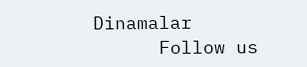Dinamalar
      Follow us